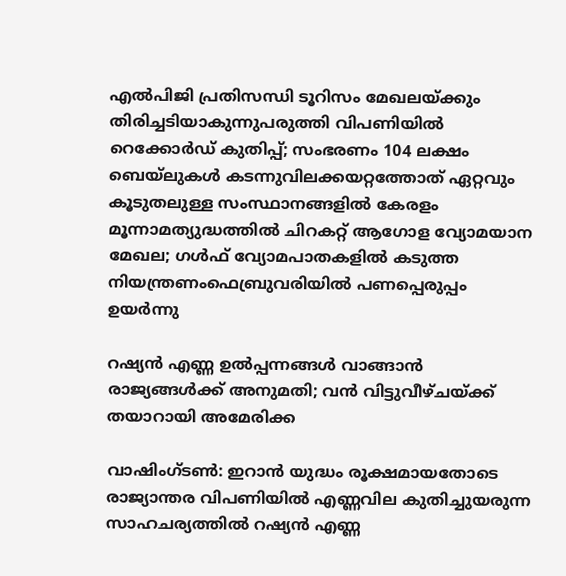എല്‍പിജി പ്രതിസന്ധി ടൂറിസം മേഖലയ്ക്കും തിരിച്ചടിയാകുന്നുപരുത്തി വിപണിയില്‍ റെക്കോര്‍ഡ് കുതിപ്പ്; സംഭരണം 104 ലക്ഷം ബെയ്‌ലുകള്‍ കടന്നുവിലക്കയറ്റത്തോത് ഏറ്റവും കൂടുതലുള്ള സംസ്ഥാനങ്ങളിൽ കേരളം മൂന്നാമത്യുദ്ധത്തില്‍ ചിറകറ്റ് ആഗോള വ്യോമയാന മേഖല; ഗള്‍ഫ് വ്യോമപാതകളില്‍ കടുത്ത നിയന്ത്രണംഫെബ്രുവരിയിൽ പണപ്പെരുപ്പം ഉയർന്നു

റഷ്യൻ എണ്ണ ഉൽപ്പന്നങ്ങൾ വാങ്ങാൻ രാജ്യങ്ങൾക്ക് അനുമതി; വൻ വിട്ടുവീഴ്ചയ്ക്ക് തയാറായി അമേരിക്ക

വാഷിംഗ്ടൺ: ഇറാൻ യുദ്ധം രൂക്ഷമായതോടെ രാജ്യാന്തര വിപണിയിൽ എണ്ണവില കുതിച്ചുയരുന്ന സാഹചര്യത്തിൽ റഷ്യൻ എണ്ണ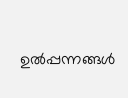ഉൽപ്പന്നങ്ങൾ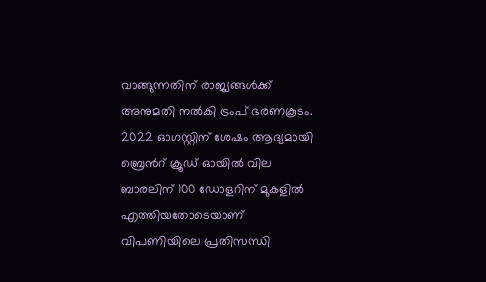വാങ്ങുന്നതിന് രാജ്യങ്ങൾക്ക് അനുമതി നൽകി ട്രംപ് ഭരണകൂടം. 2022 ഓഗസ്റ്റിന് ശേഷം ആദ്യമായി ബ്രെന്‍റ് ക്രൂഡ് ഓയിൽ വില ബാരലിന് 100 ഡോളറിന് മുകളിൽ എത്തിയതോടെയാണ് വിപണിയിലെ പ്രതിസന്ധി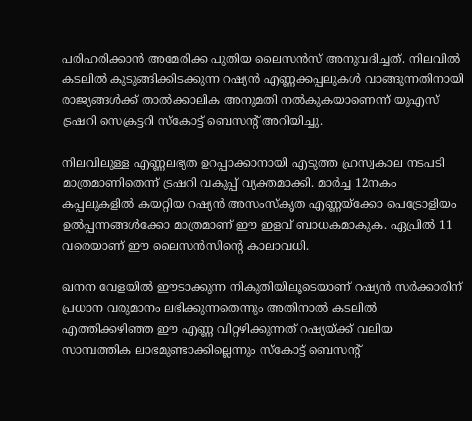പരിഹരിക്കാൻ അമേരിക്ക പുതിയ ലൈസൻസ് അനുവദിച്ചത്. നിലവിൽ കടലിൽ കുടുങ്ങിക്കിടക്കുന്ന റഷ്യൻ എണ്ണക്കപ്പലുകൾ വാങ്ങുന്നതിനായി രാജ്യങ്ങൾക്ക് താൽക്കാലിക അനുമതി നൽകുകയാണെന്ന് യുഎസ് ട്രഷറി സെക്രട്ടറി സ്കോട്ട് ബെസന്‍റ് അറിയിച്ചു.

നിലവിലുള്ള എണ്ണലഭ്യത ഉറപ്പാക്കാനായി എടുത്ത ഹ്രസ്വകാല നടപടി മാത്രമാണിതെന്ന് ട്രഷറി വകുപ്പ് വ്യക്തമാക്കി. മാർച്ച 12നകം കപ്പലുകളിൽ കയറ്റിയ റഷ്യൻ അസംസ്കൃത എണ്ണയ്ക്കോ പെട്രോളിയം ഉൽപ്പന്നങ്ങൾക്കോ മാത്രമാണ് ഈ ഇളവ് ബാധകമാകുക. ഏപ്രിൽ 11 വരെയാണ് ഈ ലൈസൻസിന്‍റെ കാലാവധി.

ഖനന വേളയിൽ ഈടാക്കുന്ന നികുതിയിലൂടെയാണ് റഷ്യൻ സർക്കാരിന് പ്രധാന വരുമാനം ലഭിക്കുന്നതെന്നും അതിനാൽ കടലിൽ എത്തിക്കഴിഞ്ഞ ഈ എണ്ണ വിറ്റഴിക്കുന്നത് റഷ്യയ്ക്ക് വലിയ സാമ്പത്തിക ലാഭമുണ്ടാക്കില്ലെന്നും സ്കോട്ട് ബെസന്‍റ്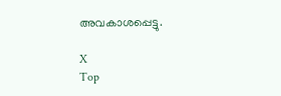അവകാശപ്പെട്ടു.

X
Top